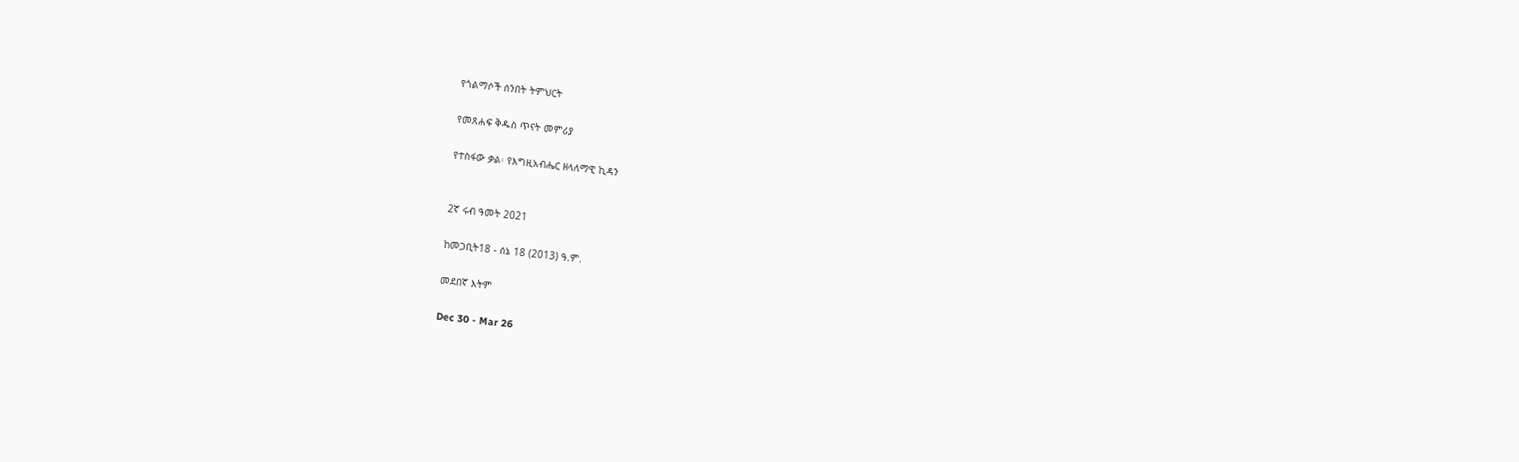የጎልማሶች ሰንበት ትምህርት

የመጸሐፍ ቅዱስ ጥናት መምሪያ

የተስፋው ቃል፡ የእግዚአብሔር ዘላለማዊ ኪዳን


2ኛ ሩብ ዓመት 2021

ከመጋቢት18 - ሰኔ 18 (2013) ዓ.ም.

መደበኛ እትም

Dec 30 - Mar 26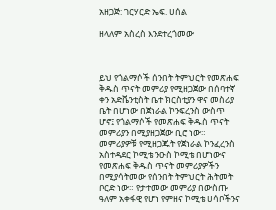አዘጋጅ: ገርሃርድ ኤፍ. ሀሰል

ዘላለም አስረስ እንደተረጎመው



ይህ የጎልማሶች ሰንበት ትምህርት የመጽሐፍ ቅዱስ ጥናት መምሪያ የሚዘጋጀው በሰባተኛ ቀን አድቬንቲስት ቤተ ክርስቲያን ዋና መስሪያ ቤት በሆነው በጀነራል ኮንፍረንስ ውስጥ ሆኖ፤ የጎልማሶች የመጽሐፍ ቅዱስ ጥናት መምሪያን በሚያዘጋጀው ቢሮ ነው። መምሪያዎቹ የሚዘጋጁት የጀነራል ኮንፈረንስ አስተዳደር ኮሚቴ ንዑስ ኮሚቴ በሆነውና የመጽሐፍ ቅዱስ ጥናት መምሪያዎችን በሚያሳትመው የሰንበት ትምህርት ሕትመት ቦርድ ነው። የታተመው መምሪያ በውስጡ ዓለም አቀፋዊ የሆነ የምዘና ኮሚቴ ሀሳቦችንና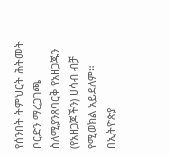የሰንበት ትምህርት ሕትመት ቦርድን ማረጋገጫ ስለሚያንጸባርቅ የአዘጋጁን (የአዘጋጆችን) ሀሳብ ብቻ የሚወክል አይደለም። በኢትዮጵያ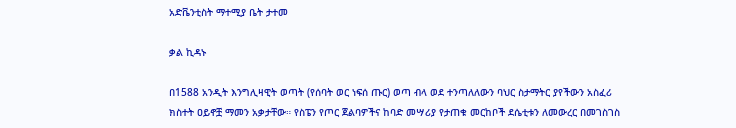አድቬንቲስት ማተሚያ ቤት ታተመ

ቃል ኪዳኑ

በ1588 አንዲት እንግሊዛዊት ወጣት (የሰባት ወር ነፍሰ ጡር) ወጣ ብላ ወደ ተንጣለለውን ባህር ስታማትር ያየችውን አስፈሪ ክስተት ዐይኖቿ ማመን አቃታቸው። የስፔን የጦር ጀልባዎችና ከባድ መሣሪያ የታጠቁ መርከቦች ደሴቲቱን ለመውረር በመገስገስ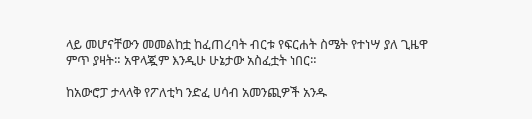ላይ መሆናቸውን መመልከቷ ከፈጠረባት ብርቱ የፍርሐት ስሜት የተነሣ ያለ ጊዜዋ ምጥ ያዛት። አዋላጇም እንዲሁ ሁኔታው አስፈቷት ነበር።

ከአውሮፓ ታላላቅ የፖለቲካ ንድፈ ሀሳብ አመንጪዎች አንዱ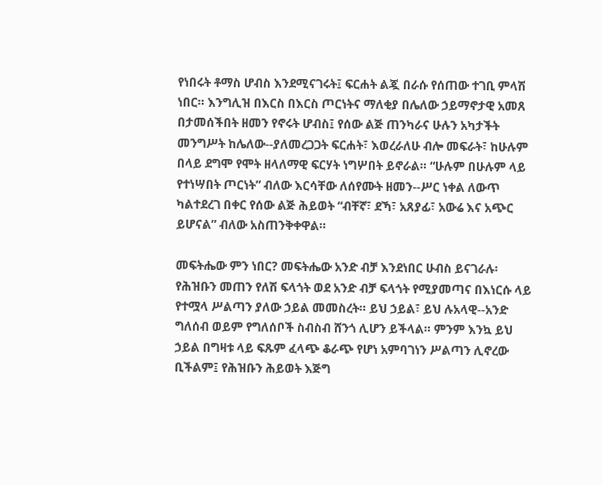የነበሩት ቶማስ ሆብስ እንደሚናገሩት፤ ፍርሐት ልጇ በራሱ የሰጠው ተገቢ ምላሽ ነበር። እንግሊዝ በእርስ በእርስ ጦርነትና ማለቂያ በሌለው ኃይማኖታዊ አመጸ በታመሰችበት ዘመን የኖሩት ሆብስ፤ የሰው ልጅ ጠንካራና ሁሉን አካታችት መንግሥት ከሌለው--ያለመረጋጋት ፍርሐት፣ እወረራለሁ ብሎ መፍራት፣ ከሁሉም በላይ ደግሞ የሞት ዘላለማዊ ፍርሃት ነግሦበት ይኖራል። “ሁሉም በሁሉም ላይ የተነሣበት ጦርነት” ብለው እርሳቸው ለሰየሙት ዘመን--ሥር ነቀል ለውጥ ካልተደረገ በቀር የሰው ልጅ ሕይወት “ብቸኛ፣ ደኻ፣ አጸያፊ፣ አውሬ እና አጭር ይሆናል” ብለው አስጠንቅቀዋል።

መፍትሔው ምን ነበር? መፍትሔው አንድ ብቻ እንደነበር ሁብስ ይናገራሉ፡ የሕዝቡን መጠን የለሽ ፍላጎት ወደ አንድ ብቻ ፍላጎት የሚያመጣና በእነርሱ ላይ የተሟላ ሥልጣን ያለው ኃይል መመስረት። ይህ ኃይል፣ ይህ ሉአላዊ--አንድ ግለሰብ ወይም የግለሰቦች ስብስብ ሸንጎ ሊሆን ይችላል። ምንም እንኳ ይህ ኃይል በግዛቱ ላይ ፍጹም ፈላጭ ቆራጭ የሆነ አምባገነን ሥልጣን ሊኖረው ቢችልም፤ የሕዝቡን ሕይወት እጅግ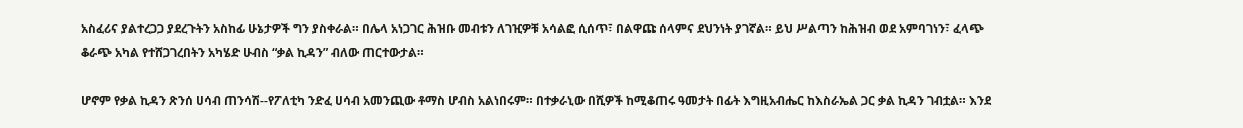አስፈሪና ያልተረጋጋ ያደረጉትን አስከፊ ሁኔታዎች ግን ያስቀራል። በሌላ አነጋገር ሕዝቡ መብቱን ለገዢዎቹ አሳልፎ ሲሰጥ፣ በልዋጩ ሰላምና ደህንነት ያገኛል። ይህ ሥልጣን ከሕዝብ ወደ አምባገነን፣ ፈላጭ ቆራጭ አካል የተሸጋገረበትን አካሄድ ሁብስ “ቃል ኪዳን” ብለው ጠርተውታል።

ሆኖም የቃል ኪዳን ጽንሰ ሀሳብ ጠንሳሽ--የፖለቲካ ንድፈ ሀሳብ አመንጪው ቶማስ ሆብስ አልነበሩም። በተቃራኒው በሺዎች ከሚቆጠሩ ዓመታት በፊት እግዚአብሔር ከእስራኤል ጋር ቃል ኪዳን ገብቷል። እንደ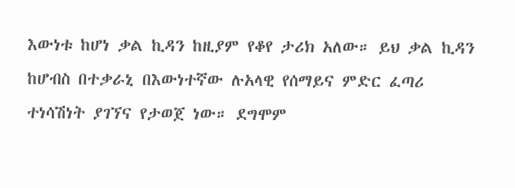እውነቱ ከሆነ ቃል ኪዳን ከዚያም የቆየ ታሪክ አለው። ይህ ቃል ኪዳን ከሆብስ በተቃራኒ በእውነተኛው ሉአላዊ የሰማይና ምድር ፈጣሪ ተነሳሽነት ያገኘና የታወጀ ነው። ደግሞም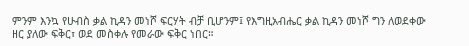ምንም እንኳ የሁብስ ቃል ኪዳን መነሾ ፍርሃት ብቻ ቢሆንም፤ የእግዚአብሔር ቃል ኪዳን መነሾ ግን ለወደቀው ዘር ያለው ፍቅር፣ ወደ መስቀሉ የመራው ፍቅር ነበር።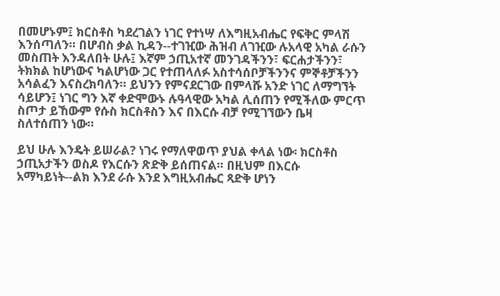በመሆኑም፤ ክርስቶስ ካደረገልን ነገር የተነሣ ለእግዚአብሔር የፍቅር ምላሽ እንሰጣለን። በሆብስ ቃል ኪዳን--ተገዢው ሕዝብ ለገዢው ሉአላዊ አካል ራሱን መስጠት እንዳለበት ሁሉ፤ እኛም ኃጢአተኛ መንገዳችንን፣ ፍርሐታችንን፣ ትክክል ከሆነውና ካልሆነው ጋር የተጠላለፉ አስተሳሰቦቻችንንና ምኞቶቻችንን አሳልፈን እናስረክባለን። ይህንን የምናደርገው በምላሹ አንድ ነገር ለማግኘት ሳይሆን፤ ነገር ግን እኛ ቀድሞውኑ ሉዓላዊው አካል ሊሰጠን የሚችለው ምርጥ ስጦታ ይኸውም የሱስ ክርስቶስን እና በእርሱ ብቻ የሚገኘውን ቤዛ ስለተሰጠን ነው።

ይህ ሁሉ እንዴት ይሠራል? ነገሩ የማለዋወጥ ያህል ቀላል ነው፡ ክርስቶስ ኃጢአታችን ወስዶ የእርሱን ጽድቅ ይሰጠናል። በዚህም በእርሱ አማካይነት--ልክ እንደ ራሱ እንደ እግዚአብሔር ጻድቅ ሆነን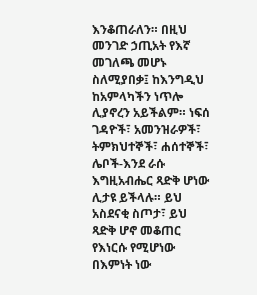እንቆጠራለን። በዚህ መንገድ ኃጢአት የእኛ መገለጫ መሆኑ ስለሚያበቃ፤ ከእንግዲህ ከአምላካችን ነጥሎ ሊያኖረን አይችልም። ነፍሰ ገዳዮች፣ አመንዝራዎች፣ ትምክህተኞች፣ ሐሰተኞች፣ ሌቦች-እንደ ራሱ እግዚአብሔር ጻድቅ ሆነው ሊታዩ ይችላሉ። ይህ አስደናቂ ስጦታ፣ ይህ ጻድቅ ሆኖ መቆጠር የእነርሱ የሚሆነው በእምነት ነው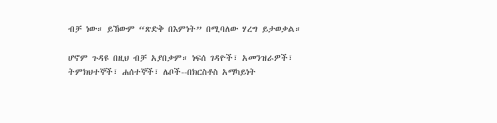ብቻ ነው። ይኸውም “ጽድቅ በእምነት” በሚባለው ሃረግ ይታወቃል።

ሆኖም ጉዳዩ በዚህ ብቻ አያበቃም። ነፍሰ ገዳዮች፣ አመንዝራዎች፣ ትምክህተኞች፣ ሐሰተኞች፣ ሌቦች--በክርስቶስ አማካይነት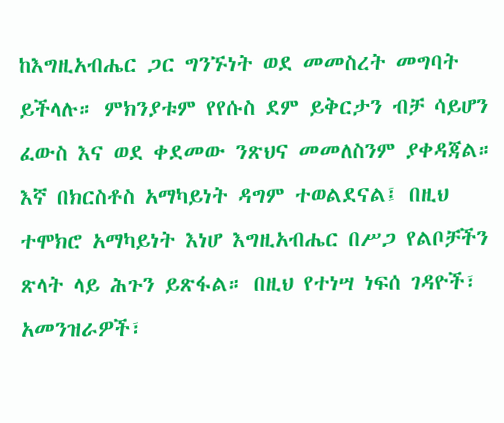ከእግዚአብሔር ጋር ግንኙነት ወደ መመስረት መግባት ይችላሉ። ምክንያቱም የየሱስ ደም ይቅርታን ብቻ ሳይሆን ፈውስ እና ወደ ቀደመው ንጽህና መመለስንም ያቀዳጃል። እኛ በክርስቶስ አማካይነት ዳግም ተወልደናል፤ በዚህ ተሞክሮ አማካይነት እነሆ እግዚአብሔር በሥጋ የልቦቻችን ጽላት ላይ ሕጉን ይጽፋል። በዚህ የተነሣ ነፍሰ ገዳዮች፣ አመንዝራዎች፣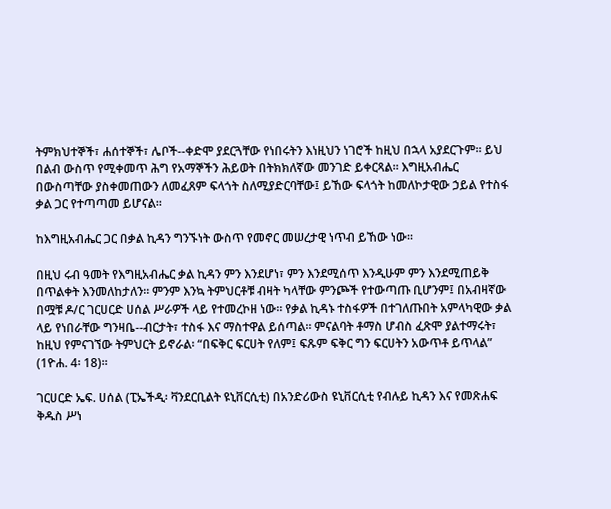ትምክህተኞች፣ ሐሰተኞች፣ ሌቦች--ቀድሞ ያደርጓቸው የነበሩትን እነዚህን ነገሮች ከዚህ በኋላ አያደርጉም። ይህ በልብ ውስጥ የሚቀመጥ ሕግ የአማኞችን ሕይወት በትክክለኛው መንገድ ይቀርጻል። እግዚአብሔር በውስጣቸው ያስቀመጠውን ለመፈጸም ፍላጎት ስለሚያድርባቸው፤ ይኸው ፍላጎት ከመለኮታዊው ኃይል የተስፋ ቃል ጋር የተጣጣመ ይሆናል።

ከእግዚአብሔር ጋር በቃል ኪዳን ግንኙነት ውስጥ የመኖር መሠረታዊ ነጥብ ይኸው ነው።

በዚህ ሩብ ዓመት የእግዚአብሔር ቃል ኪዳን ምን እንደሆነ፣ ምን እንደሚሰጥ እንዲሁም ምን እንደሚጠይቅ በጥልቀት እንመለከታለን። ምንም እንኳ ትምህርቶቹ ብዛት ካላቸው ምንጮች የተውጣጡ ቢሆንም፤ በአብዛኛው በሟቹ ዶ/ር ገርሀርድ ሀሰል ሥራዎች ላይ የተመረኮዘ ነው። የቃል ኪዳኑ ተስፋዎች በተገለጡበት አምላካዊው ቃል ላይ የነበራቸው ግንዛቤ--ብርታት፣ ተስፋ እና ማስተዋል ይሰጣል። ምናልባት ቶማስ ሆብስ ፈጽሞ ያልተማሩት፣ ከዚህ የምናገኘው ትምህርት ይኖራል፡ “በፍቅር ፍርሀት የለም፤ ፍጹም ፍቅር ግን ፍርሀትን አውጥቶ ይጥላል” (1ዮሐ. 4፡ 18)።

ገርሀርድ ኤፍ. ሀሰል (ፒኤችዲ፡ ቫንደርቢልት ዩኒቨርሲቲ) በአንድሪውስ ዩኒቨርሲቲ የብሉይ ኪዳን እና የመጽሐፍ ቅዱስ ሥነ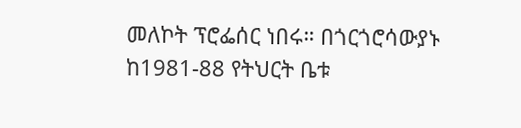መለኮት ፕሮፌሰር ነበሩ። በጎርጎሮሳውያኑ ከ1981-88 የትህርት ቤቱ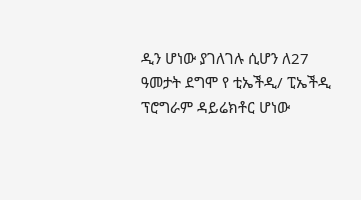ዲን ሆነው ያገለገሉ ሲሆን ለ27 ዓመታት ደግሞ የ ቲኤችዲ/ ፒኤችዲ ፕሮግራም ዳይሬክቶር ሆነው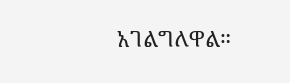አገልግለዋል።